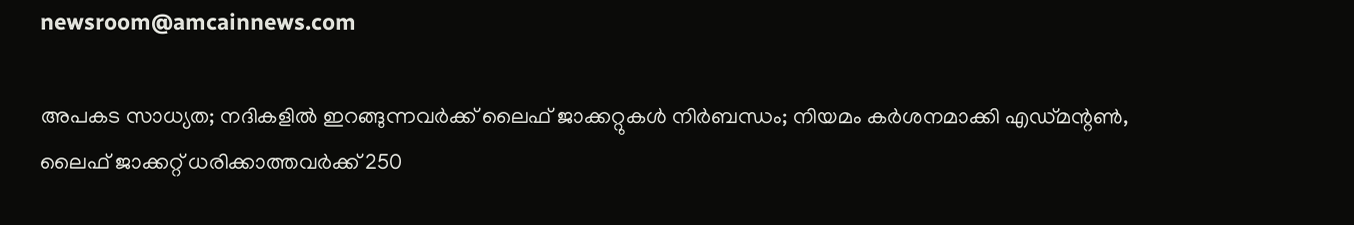newsroom@amcainnews.com

അപകട സാധ്യത; നദികളിൽ ഇറങ്ങുന്നവർക്ക് ലൈഫ് ജാക്കറ്റുകൾ നിർബന്ധം; നിയമം കർശനമാക്കി എഡ്മന്റൺ, ലൈഫ് ജാക്കറ്റ് ധരിക്കാത്തവർക്ക് 250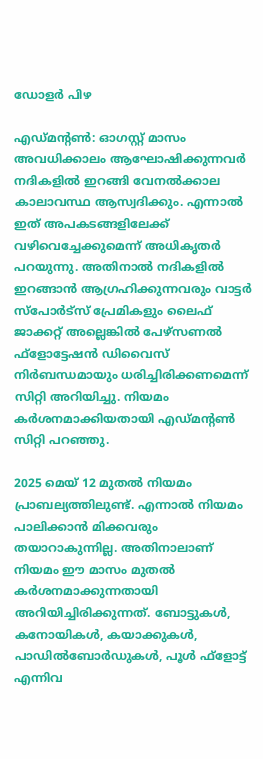ഡോളർ പിഴ

എഡ്മന്റൺ: ഓഗസ്റ്റ് മാസം അവധിക്കാലം ആഘോഷിക്കുന്നവർ നദികളിൽ ഇറങ്ങി വേനൽക്കാല കാലാവസ്ഥ ആസ്വദിക്കും. എന്നാൽ ഇത് അപകടങ്ങളിലേക്ക് വഴിവെച്ചേക്കുമെന്ന് അധികൃതർ പറയുന്നു. അതിനാൽ നദികളിൽ ഇറങ്ങാൻ ആഗ്രഹിക്കുന്നവരും വാട്ടർ സ്‌പോർട്‌സ് പ്രേമികളും ലൈഫ് ജാക്കറ്റ് അല്ലെങ്കിൽ പേഴ്‌സണൽ ഫ്‌ളോട്ടേഷൻ ഡിവൈസ് നിർബന്ധമായും ധരിച്ചിരിക്കണമെന്ന് സിറ്റി അറിയിച്ചു. നിയമം കർശനമാക്കിയതായി എഡ്മന്റൺ സിറ്റി പറഞ്ഞു.

2025 മെയ് 12 മുതൽ നിയമം പ്രാബല്യത്തിലുണ്ട്. എന്നാൽ നിയമം പാലിക്കാൻ മിക്കവരും തയാറാകുന്നില്ല. അതിനാലാണ് നിയമം ഈ മാസം മുതൽ കർശനമാക്കുന്നതായി അറിയിച്ചിരിക്കുന്നത്. ബോട്ടുകൾ, കനോയികൾ, കയാക്കുകൾ, പാഡിൽബോർഡുകൾ, പൂൾ ഫ്‌ളോട്ട് എന്നിവ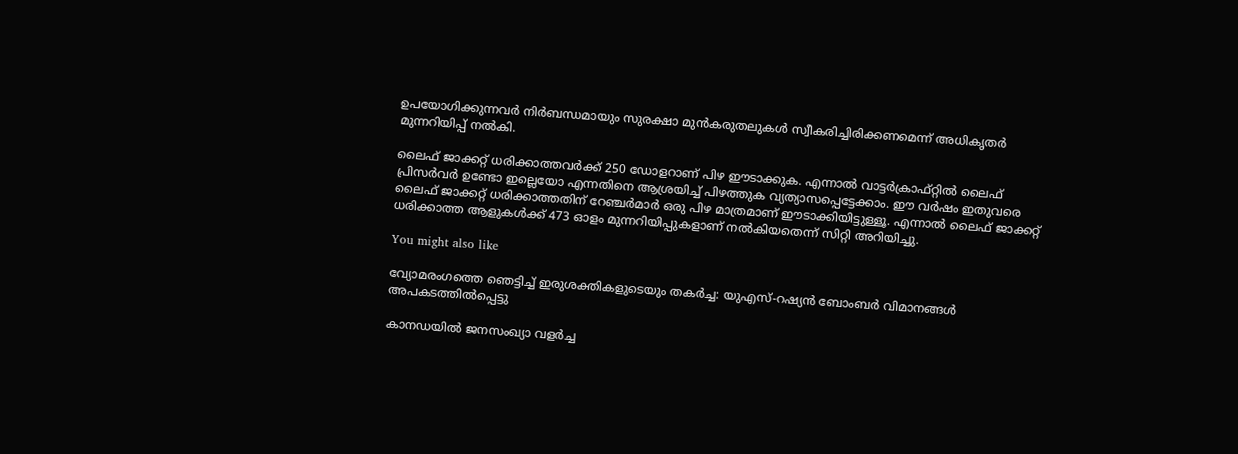ഉപയോഗിക്കുന്നവർ നിർബന്ധമായും സുരക്ഷാ മുൻകരുതലുകൾ സ്വീകരിച്ചിരിക്കണമെന്ന് അധികൃതർ മുന്നറിയിപ്പ് നൽകി.

ലൈഫ് ജാക്കറ്റ് ധരിക്കാത്തവർക്ക് 250 ഡോളറാണ് പിഴ ഈടാക്കുക. എന്നാൽ വാട്ടർക്രാഫ്റ്റിൽ ലൈഫ് പ്രിസർവർ ഉണ്ടോ ഇല്ലെയോ എന്നതിനെ ആശ്രയിച്ച് പിഴത്തുക വ്യത്യാസപ്പെട്ടേക്കാം. ഈ വർഷം ഇതുവരെ ലൈഫ് ജാക്കറ്റ് ധരിക്കാത്തതിന് റേഞ്ചർമാർ ഒരു പിഴ മാത്രമാണ് ഈടാക്കിയിട്ടുള്ളൂ. എന്നാൽ ലൈഫ് ജാക്കറ്റ് ധരിക്കാത്ത ആളുകൾക്ക് 473 ഓളം മുന്നറിയിപ്പുകളാണ് നൽകിയതെന്ന് സിറ്റി അറിയിച്ചു.

You might also like

വ്യോമരംഗത്തെ ഞെട്ടിച്ച് ഇരുശക്തികളുടെയും തകർച്ച: യുഎസ്-റഷ്യൻ ബോംബർ വിമാനങ്ങൾ അപകടത്തിൽപ്പെട്ടു

കാനഡയിൽ ജനസംഖ്യാ വളർച്ച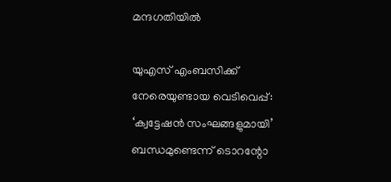മന്ദഗതിയിൽ

യുഎസ് എംബസിക്ക് നേരെയുണ്ടായ വെടിവെപ്പ്: ‘ക്വട്ടേഷൻ സംഘങ്ങളുമായി’ ബന്ധമുണ്ടെന്ന് ടൊറന്റോ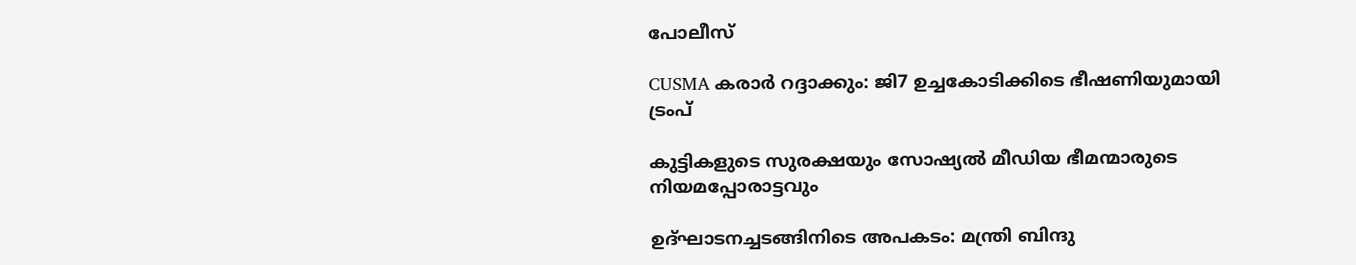പോലീസ്

CUSMA കരാർ റദ്ദാക്കും: ജി7 ഉച്ചകോടിക്കിടെ ഭീഷണിയുമായി ട്രംപ്

കുട്ടികളുടെ സുരക്ഷയും സോഷ്യൽ മീഡിയ ഭീമന്മാരുടെ നിയമപ്പോരാട്ടവും

ഉദ്ഘാടനച്ചടങ്ങിനിടെ അപകടം: മന്ത്രി ബിന്ദു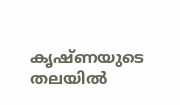കൃഷ്ണയുടെ തലയിൽ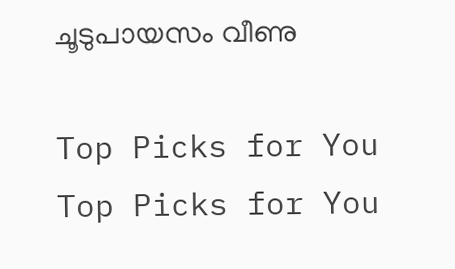ചൂടുപായസം വീണു

Top Picks for You
Top Picks for You